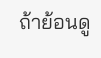ถ้าย้อนดู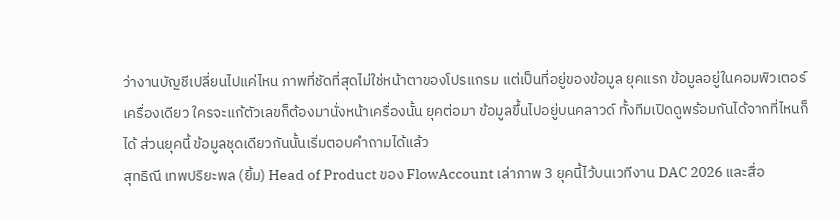ว่างานบัญชีเปลี่ยนไปแค่ไหน ภาพที่ชัดที่สุดไม่ใช่หน้าตาของโปรแกรม แต่เป็นที่อยู่ของข้อมูล ยุคแรก ข้อมูลอยู่ในคอมพิวเตอร์เครื่องเดียว ใครจะแก้ตัวเลขก็ต้องมานั่งหน้าเครื่องนั้น ยุคต่อมา ข้อมูลขึ้นไปอยู่บนคลาวด์ ทั้งทีมเปิดดูพร้อมกันได้จากที่ไหนก็ได้ ส่วนยุคนี้ ข้อมูลชุดเดียวกันนั้นเริ่มตอบคำถามได้แล้ว
สุทธิณี เทพปริยะพล (ยิ้ม) Head of Product ของ FlowAccount เล่าภาพ 3 ยุคนี้ไว้บนเวทีงาน DAC 2026 และสื่อ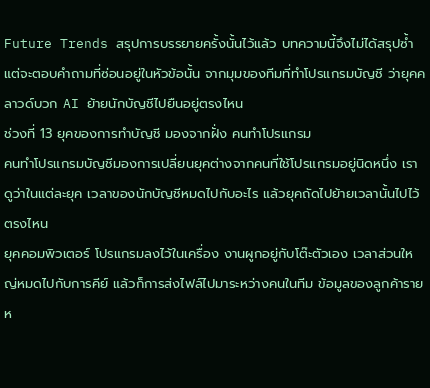Future Trends สรุปการบรรยายครั้งนั้นไว้แล้ว บทความนี้จึงไม่ได้สรุปซ้ำ แต่จะตอบคำถามที่ซ่อนอยู่ในหัวข้อนั้น จากมุมของทีมที่ทำโปรแกรมบัญชี ว่ายุคคลาวด์บวก AI ย้ายนักบัญชีไปยืนอยู่ตรงไหน
ช่วงที่ 13 ยุคของการทำบัญชี มองจากฝั่ง คนทำโปรแกรม
คนทำโปรแกรมบัญชีมองการเปลี่ยนยุคต่างจากคนที่ใช้โปรแกรมอยู่นิดหนึ่ง เราดูว่าในแต่ละยุค เวลาของนักบัญชีหมดไปกับอะไร แล้วยุคถัดไปย้ายเวลานั้นไปไว้ตรงไหน
ยุคคอมพิวเตอร์ โปรแกรมลงไว้ในเครื่อง งานผูกอยู่กับโต๊ะตัวเอง เวลาส่วนใหญ่หมดไปกับการคีย์ แล้วก็การส่งไฟล์ไปมาระหว่างคนในทีม ข้อมูลของลูกค้ารายห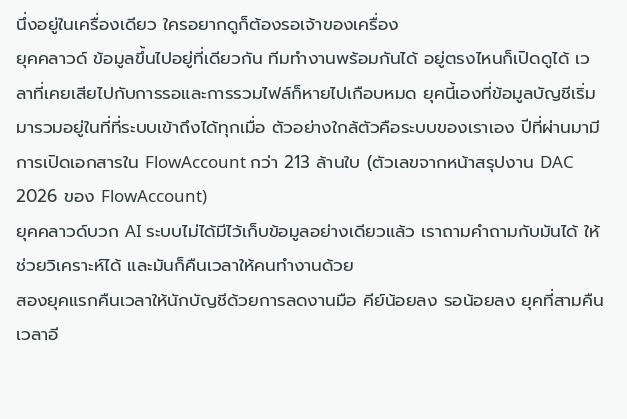นึ่งอยู่ในเครื่องเดียว ใครอยากดูก็ต้องรอเจ้าของเครื่อง
ยุคคลาวด์ ข้อมูลขึ้นไปอยู่ที่เดียวกัน ทีมทำงานพร้อมกันได้ อยู่ตรงไหนก็เปิดดูได้ เวลาที่เคยเสียไปกับการรอและการรวมไฟล์ก็หายไปเกือบหมด ยุคนี้เองที่ข้อมูลบัญชีเริ่มมารวมอยู่ในที่ที่ระบบเข้าถึงได้ทุกเมื่อ ตัวอย่างใกล้ตัวคือระบบของเราเอง ปีที่ผ่านมามีการเปิดเอกสารใน FlowAccount กว่า 213 ล้านใบ (ตัวเลขจากหน้าสรุปงาน DAC 2026 ของ FlowAccount)
ยุคคลาวด์บวก AI ระบบไม่ได้มีไว้เก็บข้อมูลอย่างเดียวแล้ว เราถามคำถามกับมันได้ ให้ช่วยวิเคราะห์ได้ และมันก็คืนเวลาให้คนทำงานด้วย
สองยุคแรกคืนเวลาให้นักบัญชีด้วยการลดงานมือ คีย์น้อยลง รอน้อยลง ยุคที่สามคืนเวลาอี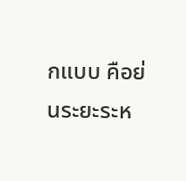กแบบ คือย่นระยะระห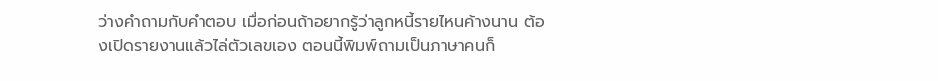ว่างคำถามกับคำตอบ เมื่อก่อนถ้าอยากรู้ว่าลูกหนี้รายไหนค้างนาน ต้องเปิดรายงานแล้วไล่ตัวเลขเอง ตอนนี้พิมพ์ถามเป็นภาษาคนก็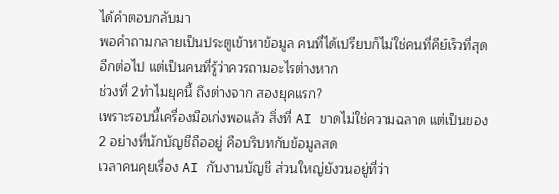ได้คำตอบกลับมา
พอคำถามกลายเป็นประตูเข้าหาข้อมูล คนที่ได้เปรียบก็ไม่ใช่คนที่คีย์เร็วที่สุดอีกต่อไป แต่เป็นคนที่รู้ว่าควรถามอะไรต่างหาก
ช่วงที่ 2ทำไมยุคนี้ ถึงต่างจาก สองยุคแรก?
เพราะรอบนี้เครื่องมือเก่งพอแล้ว สิ่งที่ AI ขาดไม่ใช่ความฉลาด แต่เป็นของ 2 อย่างที่นักบัญชีถืออยู่ คือบริบทกับข้อมูลสด
เวลาคนคุยเรื่อง AI กับงานบัญชี ส่วนใหญ่ยังวนอยู่ที่ว่า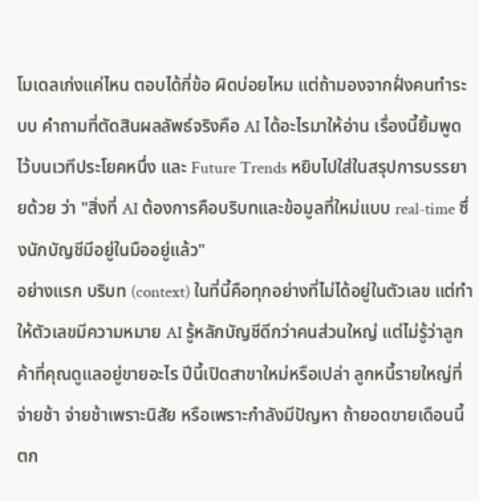โมเดลเก่งแค่ไหน ตอบได้กี่ข้อ ผิดบ่อยไหม แต่ถ้ามองจากฝั่งคนทำระบบ คำถามที่ตัดสินผลลัพธ์จริงคือ AI ได้อะไรมาให้อ่าน เรื่องนี้ยิ้มพูดไว้บนเวทีประโยคหนึ่ง และ Future Trends หยิบไปใส่ในสรุปการบรรยายด้วย ว่า "สิ่งที่ AI ต้องการคือบริบทและข้อมูลที่ใหม่แบบ real-time ซึ่งนักบัญชีมีอยู่ในมืออยู่แล้ว"
อย่างแรก บริบท (context) ในที่นี้คือทุกอย่างที่ไม่ได้อยู่ในตัวเลข แต่ทำให้ตัวเลขมีความหมาย AI รู้หลักบัญชีดีกว่าคนส่วนใหญ่ แต่ไม่รู้ว่าลูกค้าที่คุณดูแลอยู่ขายอะไร ปีนี้เปิดสาขาใหม่หรือเปล่า ลูกหนี้รายใหญ่ที่จ่ายช้า จ่ายช้าเพราะนิสัย หรือเพราะกำลังมีปัญหา ถ้ายอดขายเดือนนี้ตก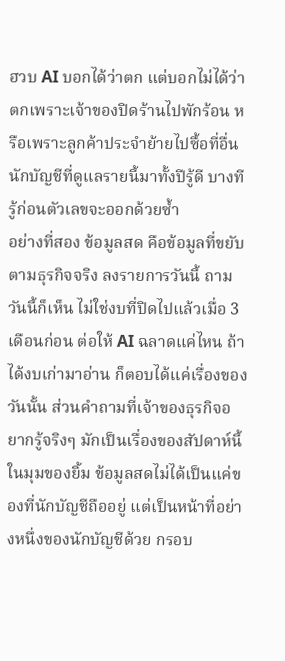ฮวบ AI บอกได้ว่าตก แต่บอกไม่ได้ว่าตกเพราะเจ้าของปิดร้านไปพักร้อน หรือเพราะลูกค้าประจำย้ายไปซื้อที่อื่น นักบัญชีที่ดูแลรายนี้มาทั้งปีรู้ดี บางทีรู้ก่อนตัวเลขจะออกด้วยซ้ำ
อย่างที่สอง ข้อมูลสด คือข้อมูลที่ขยับตามธุรกิจจริง ลงรายการวันนี้ ถามวันนี้ก็เห็น ไม่ใช่งบที่ปิดไปแล้วเมื่อ 3 เดือนก่อน ต่อให้ AI ฉลาดแค่ไหน ถ้าได้งบเก่ามาอ่าน ก็ตอบได้แค่เรื่องของวันนั้น ส่วนคำถามที่เจ้าของธุรกิจอยากรู้จริงๆ มักเป็นเรื่องของสัปดาห์นี้
ในมุมของยิ้ม ข้อมูลสดไม่ได้เป็นแค่ของที่นักบัญชีถืออยู่ แต่เป็นหน้าที่อย่างหนึ่งของนักบัญชีด้วย กรอบ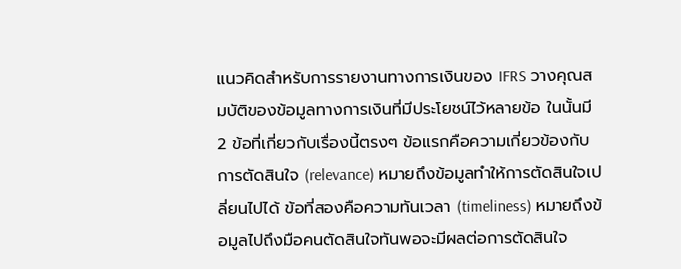แนวคิดสำหรับการรายงานทางการเงินของ IFRS วางคุณสมบัติของข้อมูลทางการเงินที่มีประโยชน์ไว้หลายข้อ ในนั้นมี 2 ข้อที่เกี่ยวกับเรื่องนี้ตรงๆ ข้อแรกคือความเกี่ยวข้องกับการตัดสินใจ (relevance) หมายถึงข้อมูลทำให้การตัดสินใจเปลี่ยนไปได้ ข้อที่สองคือความทันเวลา (timeliness) หมายถึงข้อมูลไปถึงมือคนตัดสินใจทันพอจะมีผลต่อการตัดสินใจ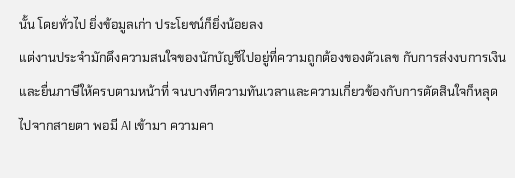นั้น โดยทั่วไป ยิ่งข้อมูลเก่า ประโยชน์ก็ยิ่งน้อยลง
แต่งานประจำมักดึงความสนใจของนักบัญชีไปอยู่ที่ความถูกต้องของตัวเลข กับการส่งงบการเงินและยื่นภาษีให้ครบตามหน้าที่ จนบางทีความทันเวลาและความเกี่ยวข้องกับการตัดสินใจก็หลุดไปจากสายตา พอมี AI เข้ามา ความคา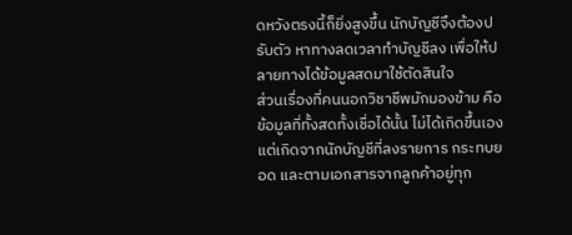ดหวังตรงนี้ก็ยิ่งสูงขึ้น นักบัญชีจึงต้องปรับตัว หาทางลดเวลาทำบัญชีลง เพื่อให้ปลายทางได้ข้อมูลสดมาใช้ตัดสินใจ
ส่วนเรื่องที่คนนอกวิชาชีพมักมองข้าม คือข้อมูลที่ทั้งสดทั้งเชื่อได้นั้น ไม่ได้เกิดขึ้นเอง แต่เกิดจากนักบัญชีที่ลงรายการ กระทบยอด และตามเอกสารจากลูกค้าอยู่ทุก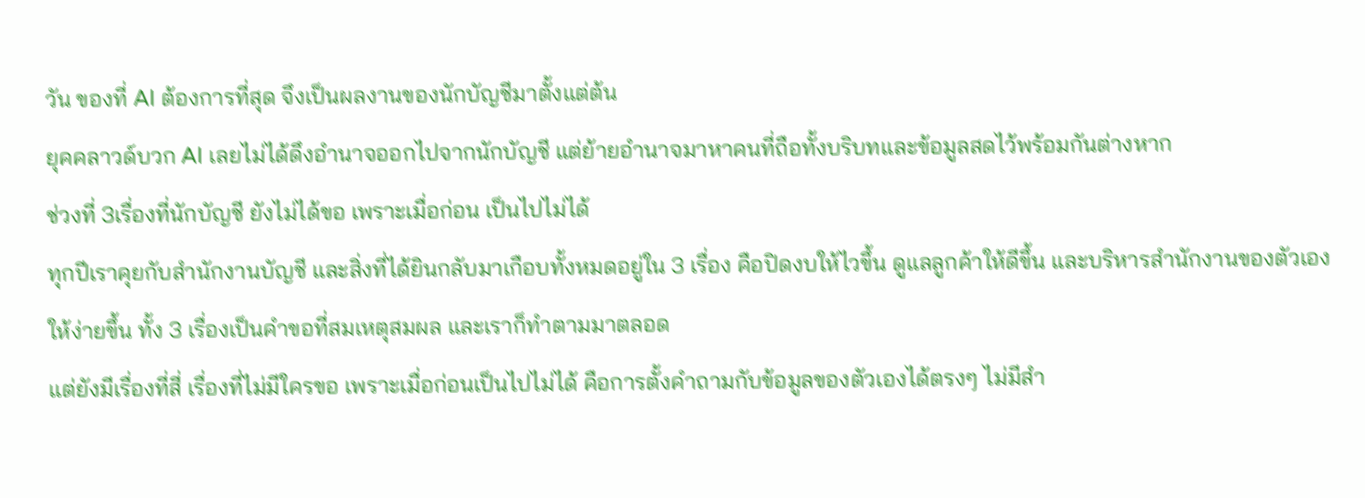วัน ของที่ AI ต้องการที่สุด จึงเป็นผลงานของนักบัญชีมาตั้งแต่ต้น
ยุคคลาวด์บวก AI เลยไม่ได้ดึงอำนาจออกไปจากนักบัญชี แต่ย้ายอำนาจมาหาคนที่ถือทั้งบริบทและข้อมูลสดไว้พร้อมกันต่างหาก
ช่วงที่ 3เรื่องที่นักบัญชี ยังไม่ได้ขอ เพราะเมื่อก่อน เป็นไปไม่ได้
ทุกปีเราคุยกับสำนักงานบัญชี และสิ่งที่ได้ยินกลับมาเกือบทั้งหมดอยู่ใน 3 เรื่อง คือปิดงบให้ไวขึ้น ดูแลลูกค้าให้ดีขึ้น และบริหารสำนักงานของตัวเองให้ง่ายขึ้น ทั้ง 3 เรื่องเป็นคำขอที่สมเหตุสมผล และเราก็ทำตามมาตลอด
แต่ยังมีเรื่องที่สี่ เรื่องที่ไม่มีใครขอ เพราะเมื่อก่อนเป็นไปไม่ได้ คือการตั้งคำถามกับข้อมูลของตัวเองได้ตรงๆ ไม่มีสำ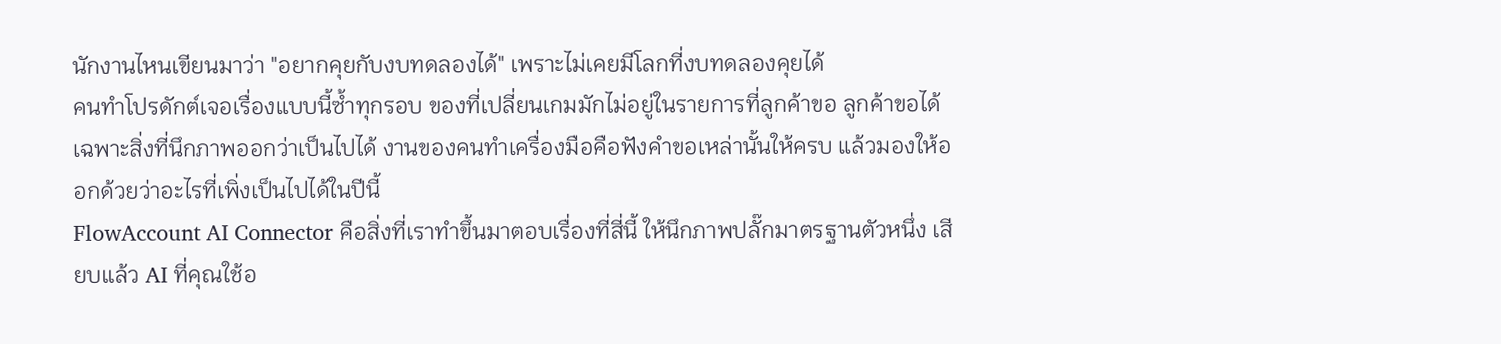นักงานไหนเขียนมาว่า "อยากคุยกับงบทดลองได้" เพราะไม่เคยมีโลกที่งบทดลองคุยได้
คนทำโปรดักต์เจอเรื่องแบบนี้ซ้ำทุกรอบ ของที่เปลี่ยนเกมมักไม่อยู่ในรายการที่ลูกค้าขอ ลูกค้าขอได้เฉพาะสิ่งที่นึกภาพออกว่าเป็นไปได้ งานของคนทำเครื่องมือคือฟังคำขอเหล่านั้นให้ครบ แล้วมองให้ออกด้วยว่าอะไรที่เพิ่งเป็นไปได้ในปีนี้
FlowAccount AI Connector คือสิ่งที่เราทำขึ้นมาตอบเรื่องที่สี่นี้ ให้นึกภาพปลั๊กมาตรฐานตัวหนึ่ง เสียบแล้ว AI ที่คุณใช้อ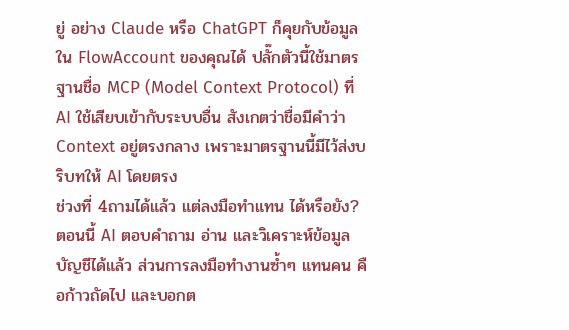ยู่ อย่าง Claude หรือ ChatGPT ก็คุยกับข้อมูลใน FlowAccount ของคุณได้ ปลั๊กตัวนี้ใช้มาตรฐานชื่อ MCP (Model Context Protocol) ที่ AI ใช้เสียบเข้ากับระบบอื่น สังเกตว่าชื่อมีคำว่า Context อยู่ตรงกลาง เพราะมาตรฐานนี้มีไว้ส่งบริบทให้ AI โดยตรง
ช่วงที่ 4ถามได้แล้ว แต่ลงมือทำแทน ได้หรือยัง?
ตอนนี้ AI ตอบคำถาม อ่าน และวิเคราะห์ข้อมูลบัญชีได้แล้ว ส่วนการลงมือทำงานซ้ำๆ แทนคน คือก้าวถัดไป และบอกต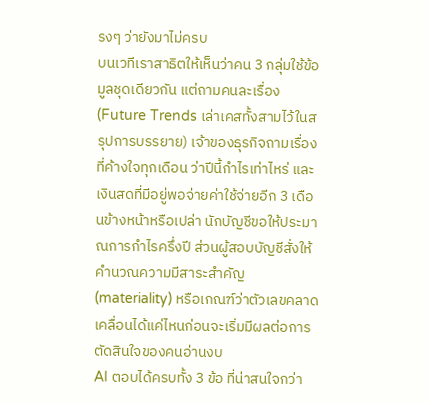รงๆ ว่ายังมาไม่ครบ
บนเวทีเราสาธิตให้เห็นว่าคน 3 กลุ่มใช้ข้อมูลชุดเดียวกัน แต่ถามคนละเรื่อง (Future Trends เล่าเคสทั้งสามไว้ในสรุปการบรรยาย) เจ้าของธุรกิจถามเรื่องที่ค้างใจทุกเดือน ว่าปีนี้กำไรเท่าไหร่ และเงินสดที่มีอยู่พอจ่ายค่าใช้จ่ายอีก 3 เดือนข้างหน้าหรือเปล่า นักบัญชีขอให้ประมาณการกำไรครึ่งปี ส่วนผู้สอบบัญชีสั่งให้คำนวณความมีสาระสำคัญ (materiality) หรือเกณฑ์ว่าตัวเลขคลาดเคลื่อนได้แค่ไหนก่อนจะเริ่มมีผลต่อการตัดสินใจของคนอ่านงบ
AI ตอบได้ครบทั้ง 3 ข้อ ที่น่าสนใจกว่า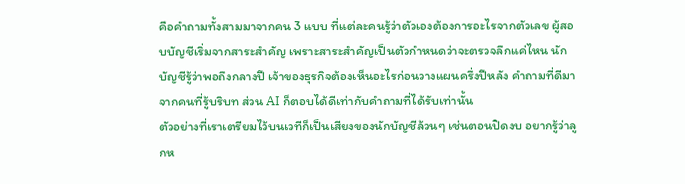คือคำถามทั้งสามมาจากคน 3 แบบ ที่แต่ละคนรู้ว่าตัวเองต้องการอะไรจากตัวเลข ผู้สอบบัญชีเริ่มจากสาระสำคัญ เพราะสาระสำคัญเป็นตัวกำหนดว่าจะตรวจลึกแค่ไหน นักบัญชีรู้ว่าพอถึงกลางปี เจ้าของธุรกิจต้องเห็นอะไรก่อนวางแผนครึ่งปีหลัง คำถามที่ดีมาจากคนที่รู้บริบท ส่วน AI ก็ตอบได้ดีเท่ากับคำถามที่ได้รับเท่านั้น
ตัวอย่างที่เราเตรียมไว้บนเวทีก็เป็นเสียงของนักบัญชีล้วนๆ เช่นตอนปิดงบ อยากรู้ว่าลูกห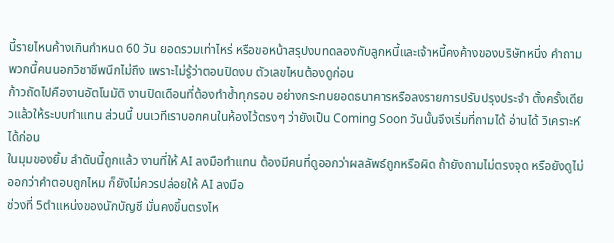นี้รายไหนค้างเกินกำหนด 60 วัน ยอดรวมเท่าไหร่ หรือขอหน้าสรุปงบทดลองกับลูกหนี้และเจ้าหนี้คงค้างของบริษัทหนึ่ง คำถามพวกนี้คนนอกวิชาชีพนึกไม่ถึง เพราะไม่รู้ว่าตอนปิดงบ ตัวเลขไหนต้องดูก่อน
ก้าวถัดไปคืองานอัตโนมัติ งานปิดเดือนที่ต้องทำซ้ำทุกรอบ อย่างกระทบยอดธนาคารหรือลงรายการปรับปรุงประจำ ตั้งครั้งเดียวแล้วให้ระบบทำแทน ส่วนนี้ บนเวทีเราบอกคนในห้องไว้ตรงๆ ว่ายังเป็น Coming Soon วันนั้นจึงเริ่มที่ถามได้ อ่านได้ วิเคราะห์ได้ก่อน
ในมุมของยิ้ม ลำดับนี้ถูกแล้ว งานที่ให้ AI ลงมือทำแทน ต้องมีคนที่ดูออกว่าผลลัพธ์ถูกหรือผิด ถ้ายังถามไม่ตรงจุด หรือยังดูไม่ออกว่าคำตอบถูกไหม ก็ยังไม่ควรปล่อยให้ AI ลงมือ
ช่วงที่ 5ตำแหน่งของนักบัญชี มั่นคงขึ้นตรงไห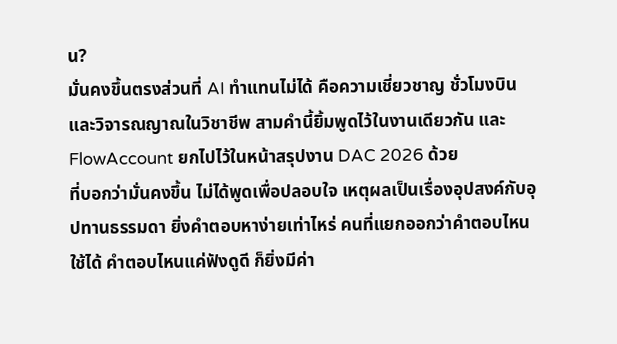น?
มั่นคงขึ้นตรงส่วนที่ AI ทำแทนไม่ได้ คือความเชี่ยวชาญ ชั่วโมงบิน และวิจารณญาณในวิชาชีพ สามคำนี้ยิ้มพูดไว้ในงานเดียวกัน และ FlowAccount ยกไปไว้ในหน้าสรุปงาน DAC 2026 ด้วย
ที่บอกว่ามั่นคงขึ้น ไม่ได้พูดเพื่อปลอบใจ เหตุผลเป็นเรื่องอุปสงค์กับอุปทานธรรมดา ยิ่งคำตอบหาง่ายเท่าไหร่ คนที่แยกออกว่าคำตอบไหนใช้ได้ คำตอบไหนแค่ฟังดูดี ก็ยิ่งมีค่า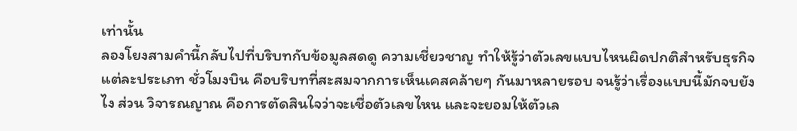เท่านั้น
ลองโยงสามคำนี้กลับไปที่บริบทกับข้อมูลสดดู ความเชี่ยวชาญ ทำให้รู้ว่าตัวเลขแบบไหนผิดปกติสำหรับธุรกิจแต่ละประเภท ชั่วโมงบิน คือบริบทที่สะสมจากการเห็นเคสคล้ายๆ กันมาหลายรอบ จนรู้ว่าเรื่องแบบนี้มักจบยังไง ส่วน วิจารณญาณ คือการตัดสินใจว่าจะเชื่อตัวเลขไหน และจะยอมให้ตัวเล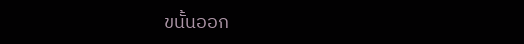ขนั้นออก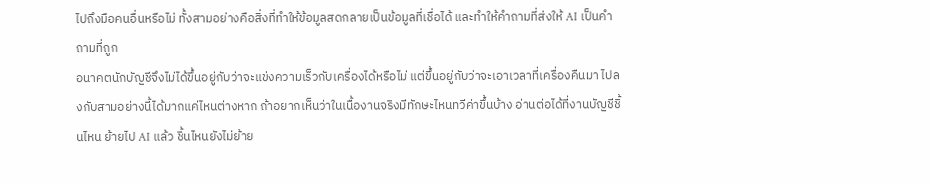ไปถึงมือคนอื่นหรือไม่ ทั้งสามอย่างคือสิ่งที่ทำให้ข้อมูลสดกลายเป็นข้อมูลที่เชื่อได้ และทำให้คำถามที่ส่งให้ AI เป็นคำถามที่ถูก
อนาคตนักบัญชีจึงไม่ได้ขึ้นอยู่กับว่าจะแข่งความเร็วกับเครื่องได้หรือไม่ แต่ขึ้นอยู่กับว่าจะเอาเวลาที่เครื่องคืนมา ไปลงกับสามอย่างนี้ได้มากแค่ไหนต่างหาก ถ้าอยากเห็นว่าในเนื้องานจริงมีทักษะไหนทวีค่าขึ้นบ้าง อ่านต่อได้ที่งานบัญชีชิ้นไหน ย้ายไป AI แล้ว ชิ้นไหนยังไม่ย้าย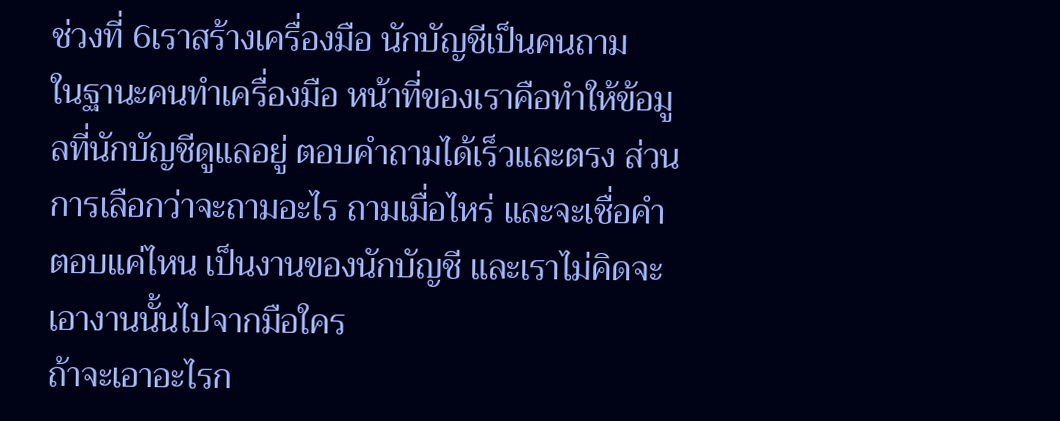ช่วงที่ 6เราสร้างเครื่องมือ นักบัญชีเป็นคนถาม
ในฐานะคนทำเครื่องมือ หน้าที่ของเราคือทำให้ข้อมูลที่นักบัญชีดูแลอยู่ ตอบคำถามได้เร็วและตรง ส่วนการเลือกว่าจะถามอะไร ถามเมื่อไหร่ และจะเชื่อคำตอบแค่ไหน เป็นงานของนักบัญชี และเราไม่คิดจะเอางานนั้นไปจากมือใคร
ถ้าจะเอาอะไรก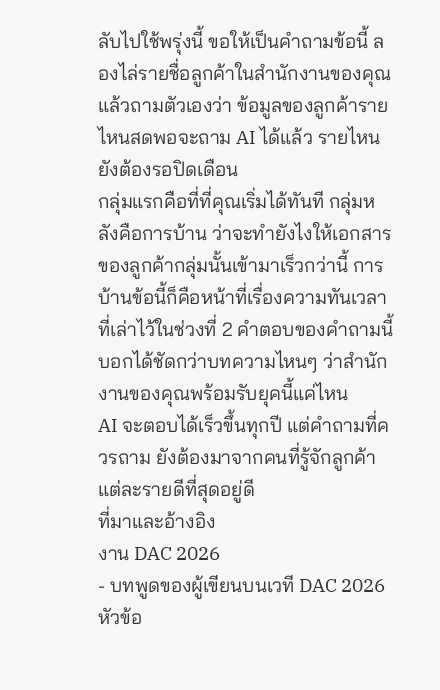ลับไปใช้พรุ่งนี้ ขอให้เป็นคำถามข้อนี้ ลองไล่รายชื่อลูกค้าในสำนักงานของคุณ แล้วถามตัวเองว่า ข้อมูลของลูกค้ารายไหนสดพอจะถาม AI ได้แล้ว รายไหนยังต้องรอปิดเดือน
กลุ่มแรกคือที่ที่คุณเริ่มได้ทันที กลุ่มหลังคือการบ้าน ว่าจะทำยังไงให้เอกสารของลูกค้ากลุ่มนั้นเข้ามาเร็วกว่านี้ การบ้านข้อนี้ก็คือหน้าที่เรื่องความทันเวลาที่เล่าไว้ในช่วงที่ 2 คำตอบของคำถามนี้บอกได้ชัดกว่าบทความไหนๆ ว่าสำนักงานของคุณพร้อมรับยุคนี้แค่ไหน
AI จะตอบได้เร็วขึ้นทุกปี แต่คำถามที่ควรถาม ยังต้องมาจากคนที่รู้จักลูกค้าแต่ละรายดีที่สุดอยู่ดี
ที่มาและอ้างอิง
งาน DAC 2026
- บทพูดของผู้เขียนบนเวที DAC 2026 หัวข้อ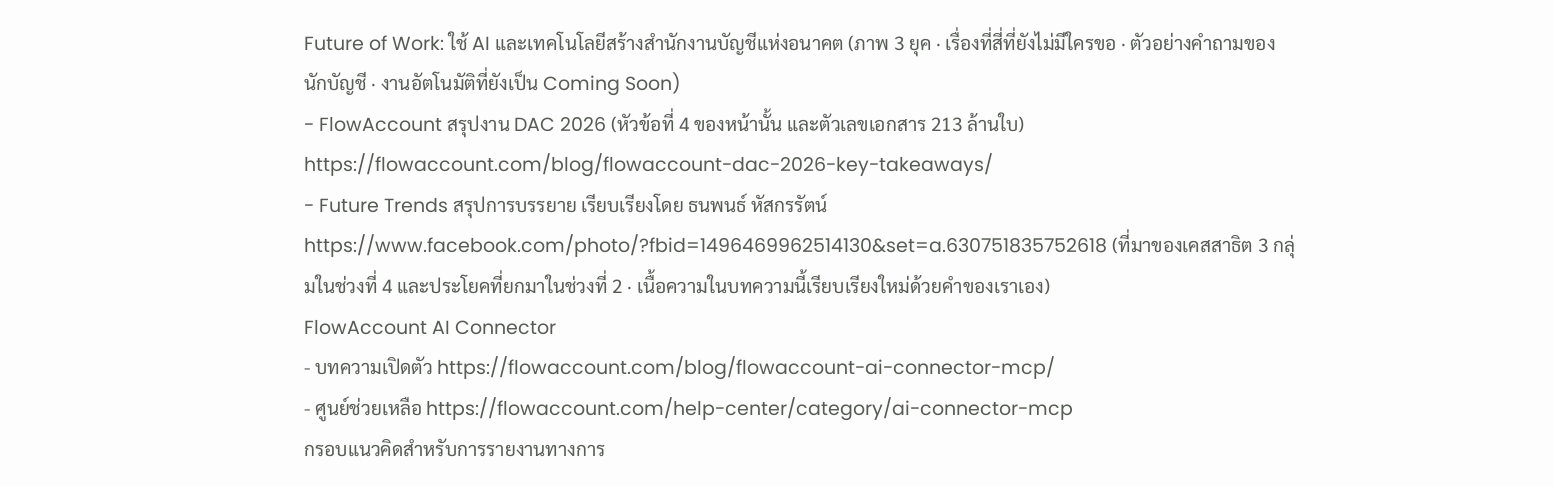Future of Work: ใช้ AI และเทคโนโลยีสร้างสำนักงานบัญชีแห่งอนาคต (ภาพ 3 ยุค · เรื่องที่สี่ที่ยังไม่มีใครขอ · ตัวอย่างคำถามของนักบัญชี · งานอัตโนมัติที่ยังเป็น Coming Soon)
- FlowAccount สรุปงาน DAC 2026 (หัวข้อที่ 4 ของหน้านั้น และตัวเลขเอกสาร 213 ล้านใบ) https://flowaccount.com/blog/flowaccount-dac-2026-key-takeaways/
- Future Trends สรุปการบรรยาย เรียบเรียงโดย ธนพนธ์ หัสกรรัตน์ https://www.facebook.com/photo/?fbid=1496469962514130&set=a.630751835752618 (ที่มาของเคสสาธิต 3 กลุ่มในช่วงที่ 4 และประโยคที่ยกมาในช่วงที่ 2 · เนื้อความในบทความนี้เรียบเรียงใหม่ด้วยคำของเราเอง)
FlowAccount AI Connector
- บทความเปิดตัว https://flowaccount.com/blog/flowaccount-ai-connector-mcp/
- ศูนย์ช่วยเหลือ https://flowaccount.com/help-center/category/ai-connector-mcp
กรอบแนวคิดสำหรับการรายงานทางการ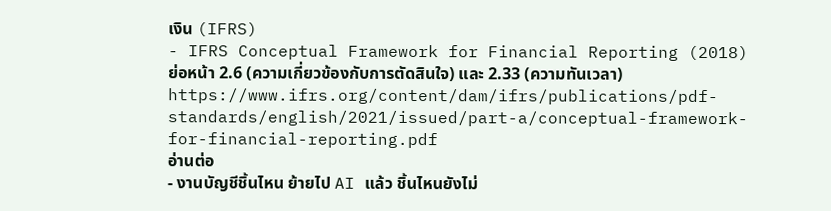เงิน (IFRS)
- IFRS Conceptual Framework for Financial Reporting (2018) ย่อหน้า 2.6 (ความเกี่ยวข้องกับการตัดสินใจ) และ 2.33 (ความทันเวลา) https://www.ifrs.org/content/dam/ifrs/publications/pdf-standards/english/2021/issued/part-a/conceptual-framework-for-financial-reporting.pdf
อ่านต่อ
- งานบัญชีชิ้นไหน ย้ายไป AI แล้ว ชิ้นไหนยังไม่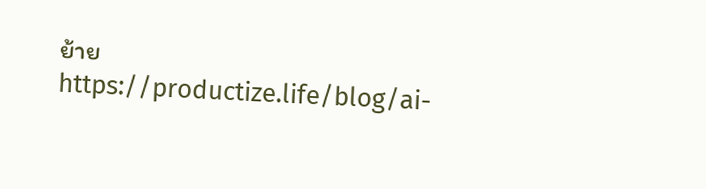ย้าย https://productize.life/blog/ai-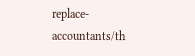replace-accountants/th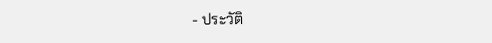- ประวัติ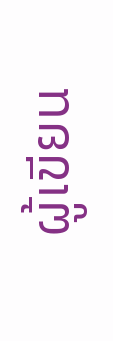ผู้เขียน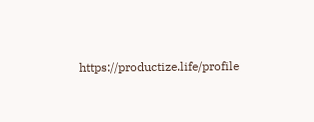https://productize.life/profile